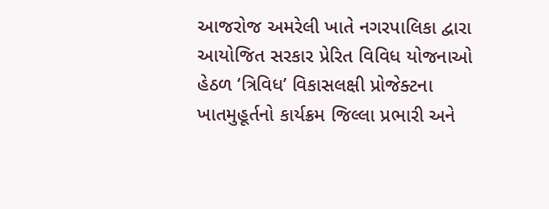આજરોજ અમરેલી ખાતે નગરપાલિકા દ્વારા આયોજિત સરકાર પ્રેરિત વિવિધ યોજનાઓ હેઠળ ‘ત્રિવિધ’ વિકાસલક્ષી પ્રોજેક્ટના ખાતમુહૂર્તનો કાર્યક્રમ જિલ્લા પ્રભારી અને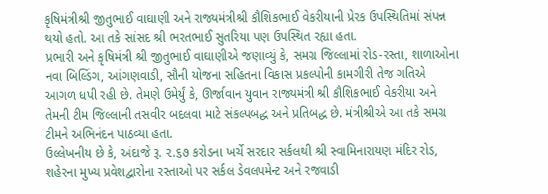કૃષિમંત્રીશ્રી જીતુભાઈ વાઘાણી અને રાજ્યમંત્રીશ્રી કૌશિકભાઈ વેકરીયાની પ્રેરક ઉપસ્થિતિમાં સંપન્ન થયો હતો. આ તકે સાંસદ શ્રી ભરતભાઈ સુતરિયા પણ ઉપસ્થિત રહ્યા હતા.
પ્રભારી અને કૃષિમંત્રી શ્રી જીતુભાઈ વાઘાણીએ જણાવ્યું કે, સમગ્ર જિલ્લામાં રોડ-રસ્તા, શાળાઓના નવા બિલ્ડિંગ, આંગણવાડી, સૌની યોજના સહિતના વિકાસ પ્રકલ્પોની કામગીરી તેજ ગતિએ આગળ ધપી રહી છે. તેમણે ઉમેર્યું કે, ઊર્જાવાન યુવાન રાજ્યમંત્રી શ્રી કૌશિકભાઈ વેકરીયા અને તેમની ટીમ જિલ્લાની તસવીર બદલવા માટે સંકલ્પબદ્ધ અને પ્રતિબદ્ધ છે. મંત્રીશ્રીએ આ તકે સમગ્ર ટીમને અભિનંદન પાઠવ્યા હતા.
ઉલ્લેખનીય છે કે, અંદાજે રૂ. ૨.૬૭ કરોડના ખર્ચે સરદાર સર્કલથી શ્રી સ્વામિનારાયણ મંદિર રોડ, શહેરના મુખ્ય પ્રવેશદ્વારોના રસ્તાઓ પર સર્કલ ડેવલપમેન્ટ અને રજવાડી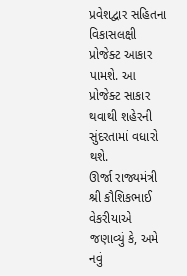પ્રવેશદ્વાર સહિતના વિકાસલક્ષી પ્રોજેક્ટ આકાર પામશે. આ પ્રોજેક્ટ સાકાર થવાથી શહેરની સુંદરતામાં વધારો થશે.
ઊર્જા રાજ્યમંત્રી શ્રી કૌશિકભાઈ વેકરીયાએ જણાવ્યું કે, અમે નવું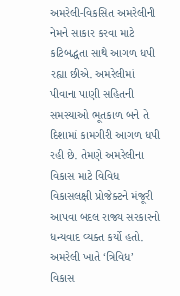અમરેલી-વિકસિત અમરેલીની નેમને સાકાર કરવા માટે કટિબદ્ધતા સાથે આગળ ધપી રહ્યા છીએ. અમરેલીમાં પીવાના પાણી સહિતની સમસ્યાઓ ભૂતકાળ બને તે દિશામાં કામગીરી આગળ ધપી રહી છે. તેમણે અમરેલીના વિકાસ માટે વિવિધ વિકાસલક્ષી પ્રોજેક્ટને મંજૂરી આપવા બદલ રાજ્ય સરકારનો ધન્યવાદ વ્યક્ત કર્યો હતો.
અમરેલી ખાતે ‘ત્રિવિધ’ વિકાસ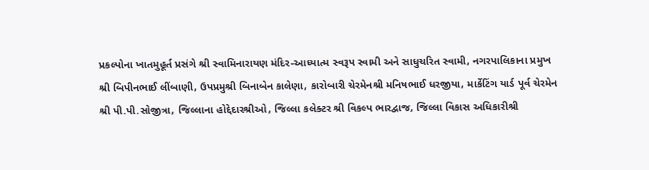પ્રકલ્પોના ખાતમુહૂર્ત પ્રસંગે શ્રી સ્વામિનારાયણ મંદિર-આધ્યાત્મ સ્વરૂપ સ્વામી અને સાધુચરિત સ્વામી, નગરપાલિકાના પ્રમુખ શ્રી બિપીનભાઈ લીંબાણી, ઉપપ્રમુશ્રી બિનાબેન કાલેણા, કારોબારી ચેરમેનશ્રી મનિષભાઈ ધરજીયા, માર્કેટિંગ યાર્ડ પૂર્વ ચેરમેન શ્રી પી.પી.સોજીત્રા, જિલ્લાના હોદ્દેદારશ્રીઓ, જિલ્લા કલેક્ટર શ્રી વિકલ્પ ભારદ્વાજ, જિલ્લા વિકાસ અધિકારીશ્રી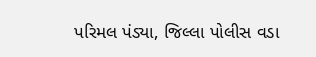પરિમલ પંડ્યા, જિલ્લા પોલીસ વડા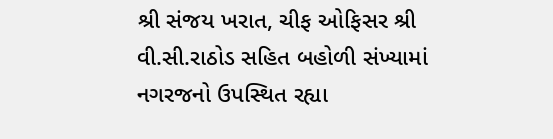શ્રી સંજય ખરાત, ચીફ ઓફિસર શ્રી વી.સી.રાઠોડ સહિત બહોળી સંખ્યામાં નગરજનો ઉપસ્થિત રહ્યા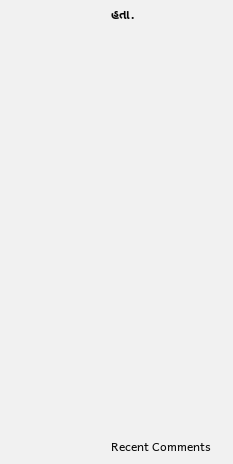હતા.

















Recent Comments